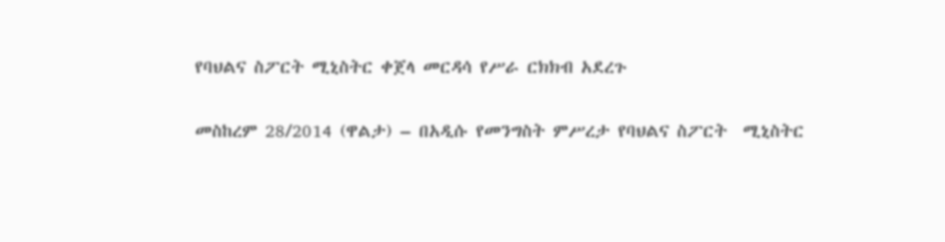የባህልና ስፖርት ሚኒስትር ቀጀላ መርዳሳ የሥራ ርክክብ አደረጉ

መስከረም 28/2014 (ዋልታ) – በአዲሱ የመንግስት ምሥረታ የባህልና ስፖርት  ሚኒስትር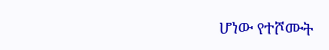ሆነው የተሾሙት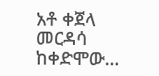አቶ ቀጀላ መርዳሳ ከቀድሞው…